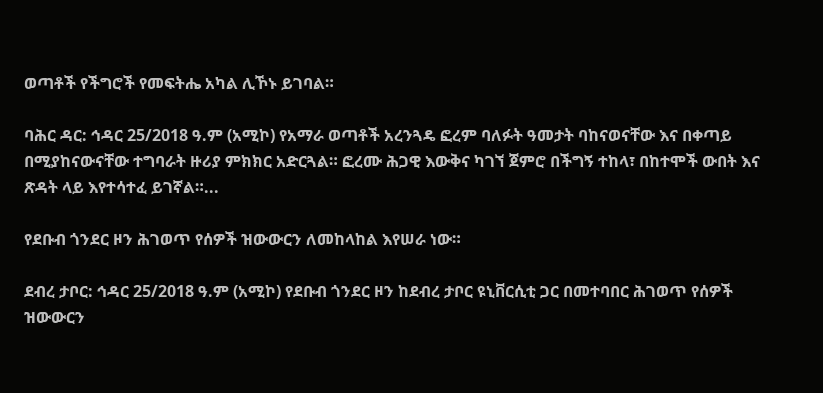ወጣቶች የችግሮች የመፍትሔ አካል ሊኾኑ ይገባል።

ባሕር ዳር: ኅዳር 25/2018 ዓ.ም (አሚኮ) የአማራ ወጣቶች አረንጓዴ ፎረም ባለፉት ዓመታት ባከናወናቸው እና በቀጣይ በሚያከናውናቸው ተግባራት ዙሪያ ምክክር አድርጓል። ፎረሙ ሕጋዊ እውቅና ካገኘ ጀምሮ በችግኝ ተከላ፣ በከተሞች ውበት እና ጽዳት ላይ እየተሳተፈ ይገኛል።...

የደቡብ ጎንደር ዞን ሕገወጥ የሰዎች ዝውውርን ለመከላከል እየሠራ ነው።

ደብረ ታቦር: ኅዳር 25/2018 ዓ.ም (አሚኮ) የደቡብ ጎንደር ዞን ከደብረ ታቦር ዩኒቨርሲቲ ጋር በመተባበር ሕገወጥ የሰዎች ዝውውርን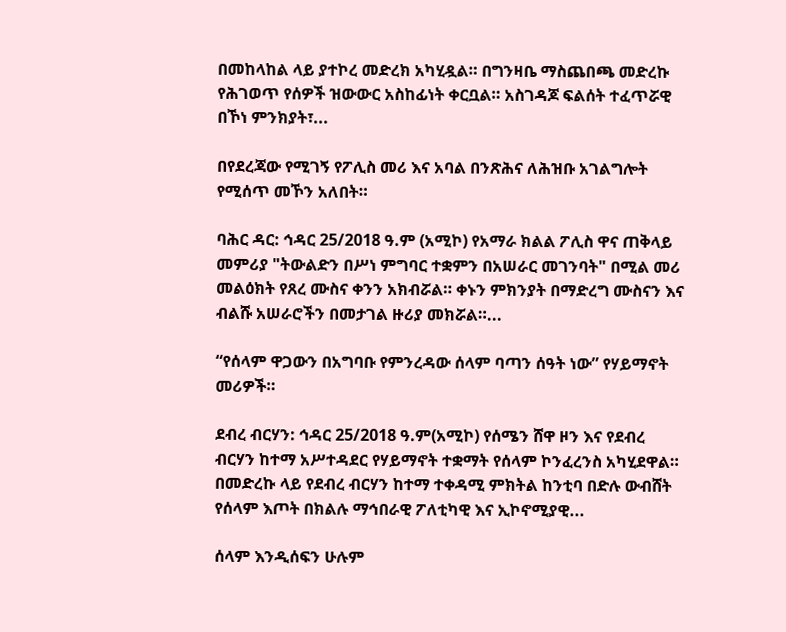በመከላከል ላይ ያተኮረ መድረክ አካሂዷል። በግንዛቤ ማስጨበጫ መድረኩ የሕገወጥ የሰዎች ዝውውር አስከፊነት ቀርቧል። አስገዳጆ ፍልሰት ተፈጥሯዊ በኾነ ምንክያት፣...

በየደረጃው የሚገኝ የፖሊስ መሪ እና አባል በንጽሕና ለሕዝቡ አገልግሎት የሚሰጥ መኾን አለበት።

ባሕር ዳር: ኅዳር 25/2018 ዓ.ም (አሚኮ) የአማራ ክልል ፖሊስ ዋና ጠቅላይ መምሪያ "ትውልድን በሥነ ምግባር ተቋምን በአሠራር መገንባት" በሚል መሪ መልዕክት የጸረ ሙስና ቀንን አክብሯል። ቀኑን ምክንያት በማድረግ ሙስናን እና ብልሹ አሠራሮችን በመታገል ዙሪያ መክሯል።...

“የሰላም ዋጋውን በአግባቡ የምንረዳው ሰላም ባጣን ሰዓት ነው” የሃይማኖት መሪዎች።

ደብረ ብርሃን: ኅዳር 25/2018 ዓ.ም(አሚኮ) የሰሜን ሸዋ ዞን እና የደብረ ብርሃን ከተማ አሥተዳደር የሃይማኖት ተቋማት የሰላም ኮንፈረንስ አካሂደዋል። በመድረኩ ላይ የደብረ ብርሃን ከተማ ተቀዳሚ ምክትል ከንቲባ በድሉ ውብሸት የሰላም እጦት በክልሉ ማኅበራዊ ፖለቲካዊ እና ኢኮኖሚያዊ...

ሰላም እንዲሰፍን ሁሉም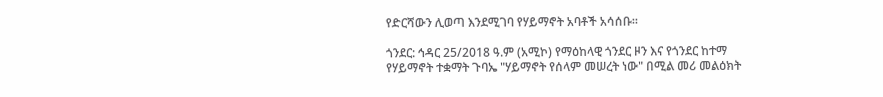የድርሻውን ሊወጣ እንደሚገባ የሃይማኖት አባቶች አሳሰቡ።

ጎንደር: ኅዳር 25/2018 ዓ.ም (አሚኮ) የማዕከላዊ ጎንደር ዞን እና የጎንደር ከተማ የሃይማኖት ተቋማት ጉባኤ "ሃይማኖት የሰላም መሠረት ነው" በሚል መሪ መልዕክት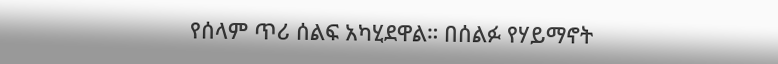የሰላም ጥሪ ሰልፍ አካሂደዋል። በሰልፉ የሃይማኖት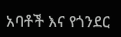አባቶች እና የጎንደር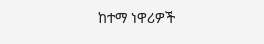ከተማ ነዋሪዎች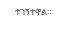ተገኝተዋል።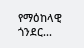የማዕከላዊ ጎንደር...